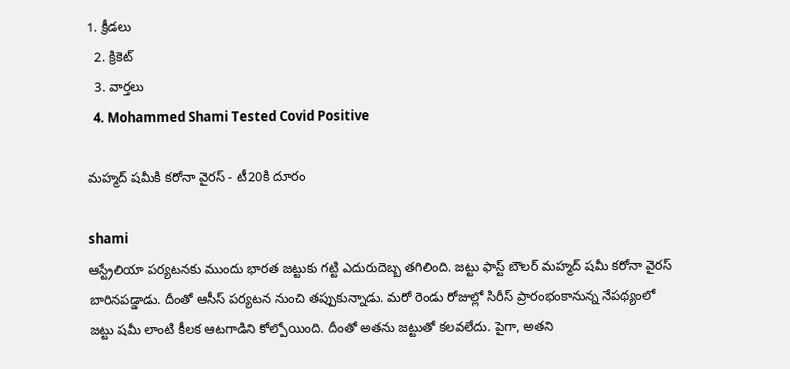1. క్రీడలు
  2. క్రికెట్
  3. వార్తలు
  4. Mohammed Shami Tested Covid Positive

మహ్మద్ షమీకి కరోనా వైరస్ - టీ20కి దూరం

shami
ఆస్ట్రేలియా పర్యటనకు ముందు భారత జట్టుకు గట్టి ఎదురుదెబ్బ తగిలింది. జట్టు ఫాస్ట్ బౌలర్ మహ్మద్ షమీ కరోనా వైరస్ బారినపడ్డాడు. దీంతో ఆసీస్ పర్యటన నుంచి తప్పుకున్నాడు. మరో రెండు రోజుల్లో సిరీస్ ప్రారంభంకానున్న నేపథ్యంలో జట్టు షమీ లాంటి కీలక ఆటగాడిని కోల్పోయింది. దీంతో అతను జట్టుతో కలవలేదు. పైగా, అతని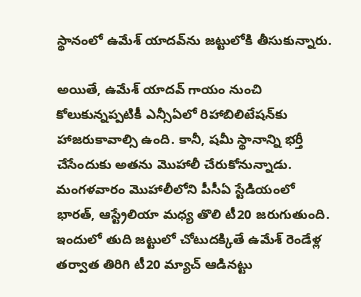స్థానంలో ఉమేశ్ యాదవ్‌ను జట్టులోకి తీసుకున్నారు.

అయితే, ఉమేశ్ యాదవ్ గాయం నుంచి కోలుకున్నప్పటికీ ఎన్సీఏలో రిహాబిలిటేషన్‌కు హాజరుకావాల్సి ఉంది. కానీ, షమీ స్థానాన్ని భర్తీ చేసేందుకు అతను మొహాలీ చేరుకోనున్నాడు. మంగళవారం మొహాలీలోని పీసీఏ స్టేడియంలో భారత్, ఆస్ట్రేలియా మధ్య తొలి టీ20 జరుగుతుంది. ఇందులో తుది జట్టులో చోటుదక్కితే ఉమేశ్ రెండేళ్ల తర్వాత తిరిగి టీ20 మ్యాచ్ ఆడినట్టు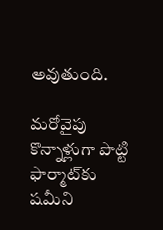అవుతుంది.

మరోవైపు కొన్నాళ్లుగా పొట్టి ఫార్మాట్‌కు షమీని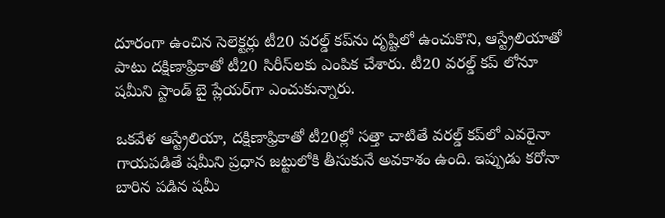దూరంగా ఉంచిన సెలెక్టర్లు టీ20 వరల్డ్ కప్‌ను దృష్టిలో ఉంచుకొని, ఆస్ట్రేలియాతో పాటు దక్షిణాఫ్రికాతో టీ20 సిరీస్‌లకు ఎంపిక చేశారు. టీ20 వరల్డ్ కప్ లోనూ షమీని స్టాండ్ బై ప్లేయర్‌గా ఎంచుకున్నారు.

ఒకవేళ ఆస్ట్రేలియా, దక్షిణాఫ్రికాతో టీ20ల్లో సత్తా చాటితే వరల్డ్ కప్‌లో ఎవరైనా గాయపడితే షమీని ప్రధాన జట్టులోకి తీసుకునే అవకాశం ఉంది. ఇప్పుడు కరోనా బారిన పడిన షమీ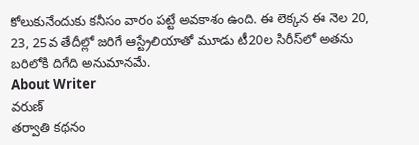కోలుకునేందుకు కనీసం వారం పట్టే అవకాశం ఉంది. ఈ లెక్కన ఈ నెల 20, 23, 25వ తేదీల్లో జరిగే ఆస్ట్రేలియాతో మూడు టీ20ల సిరీస్‌లో అతను బరిలోకి దిగేది అనుమానమే.
About Writer
వరుణ్
తర్వాతి కథనం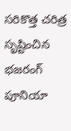సరికొత్త చరిత్ర సృష్టించిన భజరంగ్ పూనియా